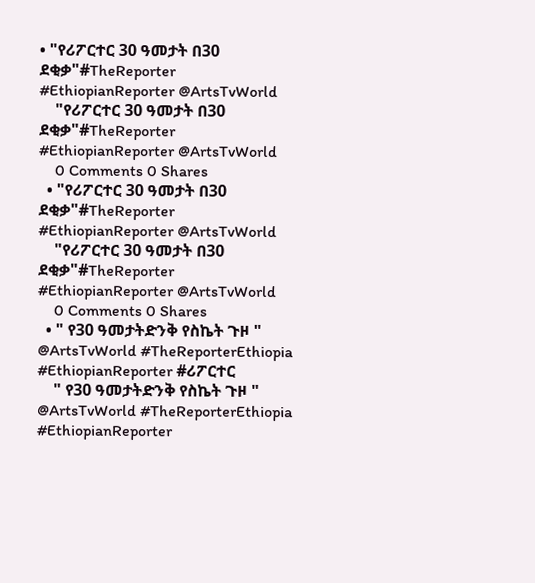• "የሪፖርተር 30 ዓመታት በ30 ደቂቃ"#TheReporter #EthiopianReporter @ArtsTvWorld
    "የሪፖርተር 30 ዓመታት በ30 ደቂቃ"#TheReporter #EthiopianReporter @ArtsTvWorld
    0 Comments 0 Shares
  • "የሪፖርተር 30 ዓመታት በ30 ደቂቃ"#TheReporter #EthiopianReporter @ArtsTvWorld
    "የሪፖርተር 30 ዓመታት በ30 ደቂቃ"#TheReporter #EthiopianReporter @ArtsTvWorld
    0 Comments 0 Shares
  • " የ30 ዓመታትድንቅ የስኬት ጉዞ " @ArtsTvWorld #TheReporterEthiopia #EthiopianReporter #ሪፖርተር
    " የ30 ዓመታትድንቅ የስኬት ጉዞ " @ArtsTvWorld #TheReporterEthiopia #EthiopianReporter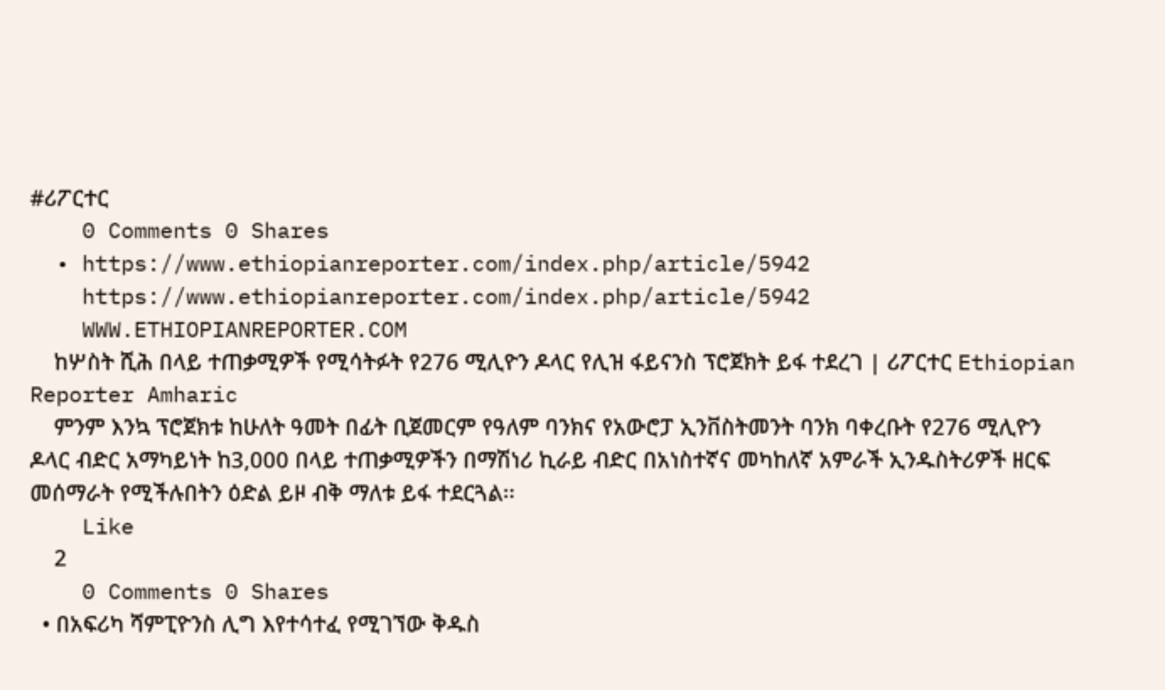#ሪፖርተር
    0 Comments 0 Shares
  • https://www.ethiopianreporter.com/index.php/article/5942
    https://www.ethiopianreporter.com/index.php/article/5942
    WWW.ETHIOPIANREPORTER.COM
    ከሦስት ሺሕ በላይ ተጠቃሚዎች የሚሳትፉት የ276 ሚሊዮን ዶላር የሊዝ ፋይናንስ ፕሮጀክት ይፋ ተደረገ | ሪፖርተር Ethiopian Reporter Amharic
    ምንም እንኳ ፕሮጀክቱ ከሁለት ዓመት በፊት ቢጀመርም የዓለም ባንክና የአውሮፓ ኢንቨስትመንት ባንክ ባቀረቡት የ276 ሚሊዮን ዶላር ብድር አማካይነት ከ3,000 በላይ ተጠቃሚዎችን በማሽነሪ ኪራይ ብድር በአነስተኛና መካከለኛ አምራች ኢንዱስትሪዎች ዘርፍ መሰማራት የሚችሉበትን ዕድል ይዞ ብቅ ማለቱ ይፋ ተደርጓል፡፡
    Like
    2
    0 Comments 0 Shares
  • በአፍሪካ ሻምፒዮንስ ሊግ እየተሳተፈ የሚገኘው ቅዱስ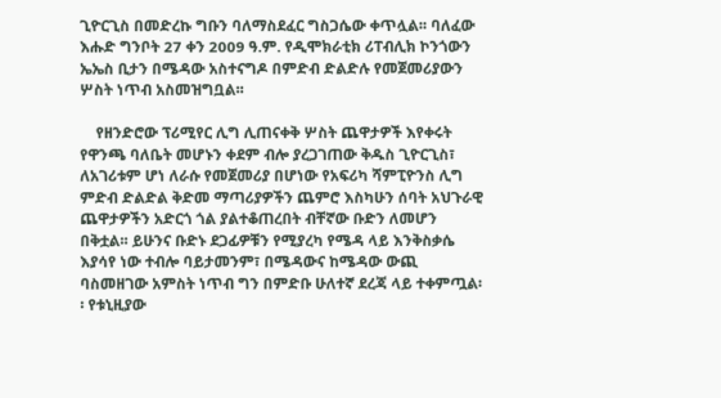ጊዮርጊስ በመድረኩ ግቡን ባለማስደፈር ግስጋሴው ቀጥሏል፡፡ ባለፈው እሑድ ግንቦት 27 ቀን 2009 ዓ.ም. የዲሞክራቲክ ሪፐብሊክ ኮንጎውን ኤኤስ ቢታን በሜዳው አስተናግዶ በምድብ ድልድሉ የመጀመሪያውን ሦስት ነጥብ አስመዝግቧል፡፡

    የዘንድሮው ፕሪሚየር ሊግ ሊጠናቀቅ ሦስት ጨዋታዎች እየቀሩት የዋንጫ ባለቤት መሆኑን ቀደም ብሎ ያረጋገጠው ቅዱስ ጊዮርጊስ፣ ለአገሪቱም ሆነ ለራሱ የመጀመሪያ በሆነው የአፍሪካ ሻምፒዮንስ ሊግ ምድብ ድልድል ቅድመ ማጣሪያዎችን ጨምሮ እስካሁን ሰባት አህጉራዊ ጨዋታዎችን አድርጎ ጎል ያልተቆጠረበት ብቸኛው ቡድን ለመሆን በቅቷል፡፡ ይሁንና ቡድኑ ደጋፊዎቹን የሚያረካ የሜዳ ላይ እንቅስቃሴ እያሳየ ነው ተብሎ ባይታመንም፣ በሜዳውና ከሜዳው ውጪ ባስመዘገው አምስት ነጥብ ግን በምድቡ ሁለተኛ ደረጃ ላይ ተቀምጧል፡፡ የቱኒዚያው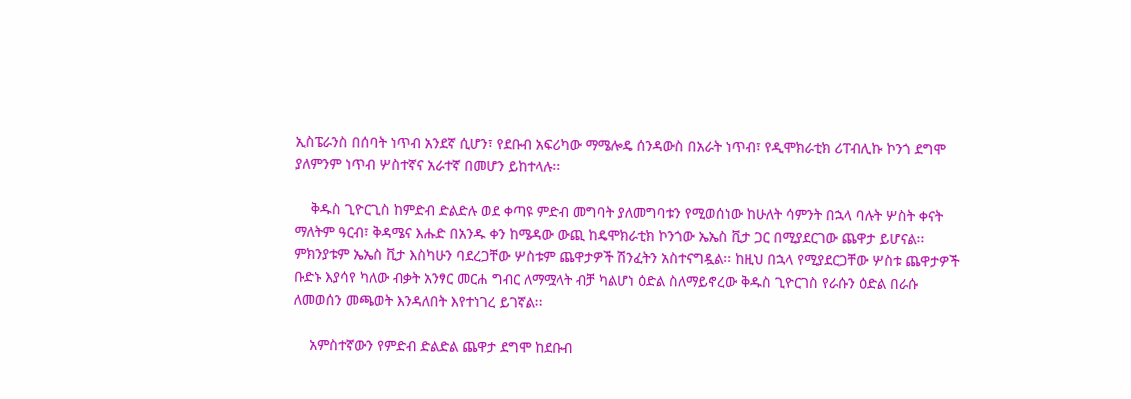ኢስፔራንስ በሰባት ነጥብ አንደኛ ሲሆን፣ የደቡብ አፍሪካው ማሜሎዴ ሰንዳውስ በአራት ነጥብ፣ የዲሞክራቲክ ሪፐብሊኩ ኮንጎ ደግሞ ያለምንም ነጥብ ሦስተኛና አራተኛ በመሆን ይከተላሉ፡፡

    ቅዱስ ጊዮርጊስ ከምድብ ድልድሉ ወደ ቀጣዩ ምድብ መግባት ያለመግባቱን የሚወሰነው ከሁለት ሳምንት በኋላ ባሉት ሦስት ቀናት ማለትም ዓርብ፣ ቅዳሜና እሑድ በአንዱ ቀን ከሜዳው ውጪ ከዴሞክራቲክ ኮንጎው ኤኤስ ቪታ ጋር በሚያደርገው ጨዋታ ይሆናል፡፡ ምክንያቱም ኤኤስ ቪታ እስካሁን ባደረጋቸው ሦስቱም ጨዋታዎች ሽንፈትን አስተናግዷል፡፡ ከዚህ በኋላ የሚያደርጋቸው ሦስቱ ጨዋታዎች ቡድኑ እያሳየ ካለው ብቃት አንፃር መርሐ ግብር ለማሟላት ብቻ ካልሆነ ዕድል ስለማይኖረው ቅዱስ ጊዮርገስ የራሱን ዕድል በራሱ ለመወሰን መጫወት እንዳለበት እየተነገረ ይገኛል፡፡

    አምስተኛውን የምድብ ድልድል ጨዋታ ደግሞ ከደቡብ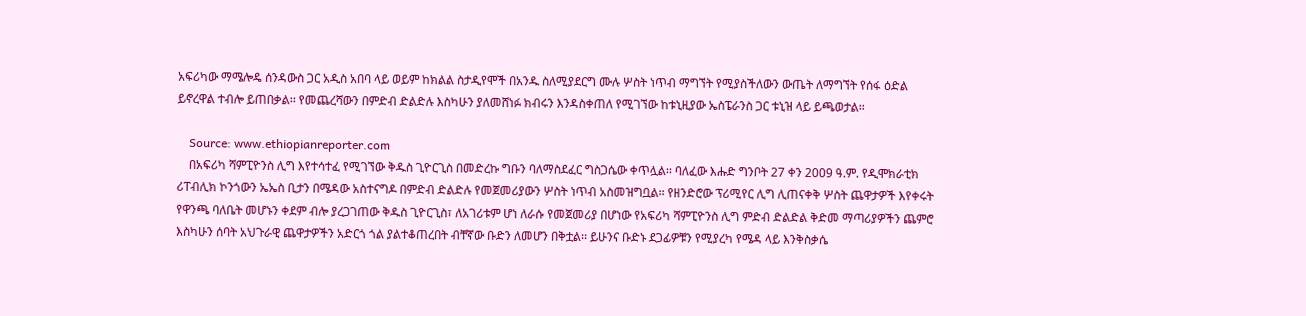አፍሪካው ማሜሎዴ ሰንዳውስ ጋር አዲስ አበባ ላይ ወይም ከክልል ስታዲየሞች በአንዱ ስለሚያደርግ ሙሉ ሦስት ነጥብ ማግኘት የሚያስችለውን ውጤት ለማግኘት የሰፋ ዕድል ይኖረዋል ተብሎ ይጠበቃል፡፡ የመጨረሻውን በምድብ ድልድሉ እስካሁን ያለመሸነፉ ክብሩን እንዳስቀጠለ የሚገኘው ከቱኒዚያው ኤስፔራንስ ጋር ቱኒዝ ላይ ይጫወታል፡፡

    Source: www.ethiopianreporter.com
    በአፍሪካ ሻምፒዮንስ ሊግ እየተሳተፈ የሚገኘው ቅዱስ ጊዮርጊስ በመድረኩ ግቡን ባለማስደፈር ግስጋሴው ቀጥሏል፡፡ ባለፈው እሑድ ግንቦት 27 ቀን 2009 ዓ.ም. የዲሞክራቲክ ሪፐብሊክ ኮንጎውን ኤኤስ ቢታን በሜዳው አስተናግዶ በምድብ ድልድሉ የመጀመሪያውን ሦስት ነጥብ አስመዝግቧል፡፡ የዘንድሮው ፕሪሚየር ሊግ ሊጠናቀቅ ሦስት ጨዋታዎች እየቀሩት የዋንጫ ባለቤት መሆኑን ቀደም ብሎ ያረጋገጠው ቅዱስ ጊዮርጊስ፣ ለአገሪቱም ሆነ ለራሱ የመጀመሪያ በሆነው የአፍሪካ ሻምፒዮንስ ሊግ ምድብ ድልድል ቅድመ ማጣሪያዎችን ጨምሮ እስካሁን ሰባት አህጉራዊ ጨዋታዎችን አድርጎ ጎል ያልተቆጠረበት ብቸኛው ቡድን ለመሆን በቅቷል፡፡ ይሁንና ቡድኑ ደጋፊዎቹን የሚያረካ የሜዳ ላይ እንቅስቃሴ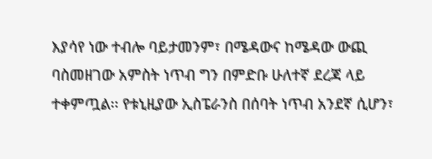እያሳየ ነው ተብሎ ባይታመንም፣ በሜዳውና ከሜዳው ውጪ ባስመዘገው አምስት ነጥብ ግን በምድቡ ሁለተኛ ደረጃ ላይ ተቀምጧል፡፡ የቱኒዚያው ኢስፔራንስ በሰባት ነጥብ አንደኛ ሲሆን፣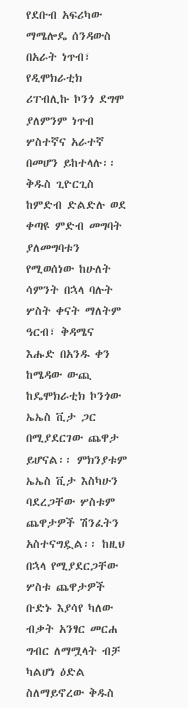የደቡብ አፍሪካው ማሜሎዴ ሰንዳውስ በአራት ነጥብ፣ የዲሞክራቲክ ሪፐብሊኩ ኮንጎ ደግሞ ያለምንም ነጥብ ሦስተኛና አራተኛ በመሆን ይከተላሉ፡፡ ቅዱስ ጊዮርጊስ ከምድብ ድልድሉ ወደ ቀጣዩ ምድብ መግባት ያለመግባቱን የሚወሰነው ከሁለት ሳምንት በኋላ ባሉት ሦስት ቀናት ማለትም ዓርብ፣ ቅዳሜና እሑድ በአንዱ ቀን ከሜዳው ውጪ ከዴሞክራቲክ ኮንጎው ኤኤስ ቪታ ጋር በሚያደርገው ጨዋታ ይሆናል፡፡ ምክንያቱም ኤኤስ ቪታ እስካሁን ባደረጋቸው ሦስቱም ጨዋታዎች ሽንፈትን አስተናግዷል፡፡ ከዚህ በኋላ የሚያደርጋቸው ሦስቱ ጨዋታዎች ቡድኑ እያሳየ ካለው ብቃት አንፃር መርሐ ግብር ለማሟላት ብቻ ካልሆነ ዕድል ስለማይኖረው ቅዱስ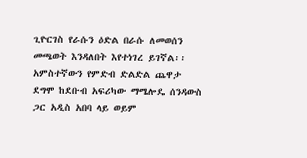ጊዮርገስ የራሱን ዕድል በራሱ ለመወሰን መጫወት እንዳለበት እየተነገረ ይገኛል፡፡ አምስተኛውን የምድብ ድልድል ጨዋታ ደግሞ ከደቡብ አፍሪካው ማሜሎዴ ሰንዳውስ ጋር አዲስ አበባ ላይ ወይም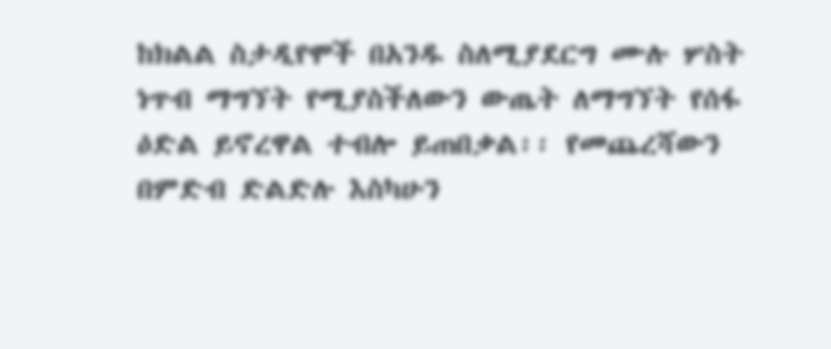ከክልል ስታዲየሞች በአንዱ ስለሚያደርግ ሙሉ ሦስት ነጥብ ማግኘት የሚያስችለውን ውጤት ለማግኘት የሰፋ ዕድል ይኖረዋል ተብሎ ይጠበቃል፡፡ የመጨረሻውን በምድብ ድልድሉ እስካሁን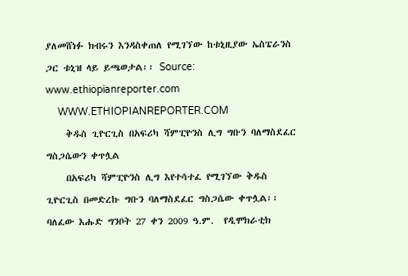ያለመሸነፉ ክብሩን እንዳስቀጠለ የሚገኘው ከቱኒዚያው ኤስፔራንስ ጋር ቱኒዝ ላይ ይጫወታል፡፡ Source: www.ethiopianreporter.com
    WWW.ETHIOPIANREPORTER.COM
    ቅዱስ ጊዮርጊስ በአፍሪካ ሻምፒዮንስ ሊግ ግቡን ባለማስደፈር ግስጋሴውን ቀጥሏል
    በአፍሪካ ሻምፒዮንስ ሊግ እየተሳተፈ የሚገኘው ቅዱስ ጊዮርጊስ በመድረኩ ግቡን ባለማስደፈር ግስጋሴው ቀጥሏል፡፡ ባለፈው እሑድ ግንቦት 27 ቀን 2009 ዓ.ም.  የዲሞክራቲክ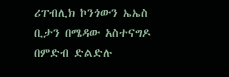ሪፐብሊክ ኮንጎውን ኤኤስ ቢታን በሜዳው አስተናግዶ በምድብ ድልድሉ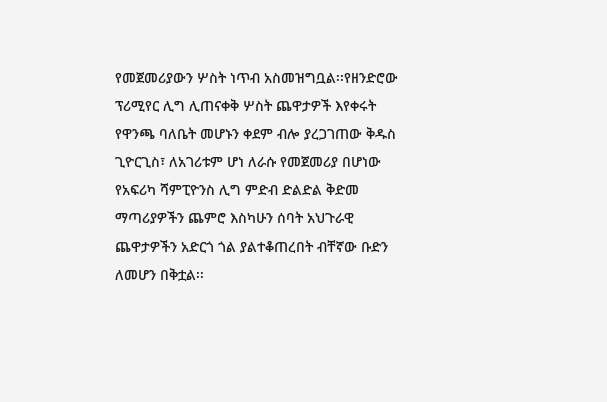የመጀመሪያውን ሦስት ነጥብ አስመዝግቧል፡፡የዘንድሮው ፕሪሚየር ሊግ ሊጠናቀቅ ሦስት ጨዋታዎች እየቀሩት የዋንጫ ባለቤት መሆኑን ቀደም ብሎ ያረጋገጠው ቅዱስ ጊዮርጊስ፣ ለአገሪቱም ሆነ ለራሱ የመጀመሪያ በሆነው የአፍሪካ ሻምፒዮንስ ሊግ ምድብ ድልድል ቅድመ ማጣሪያዎችን ጨምሮ እስካሁን ሰባት አህጉራዊ ጨዋታዎችን አድርጎ ጎል ያልተቆጠረበት ብቸኛው ቡድን ለመሆን በቅቷል፡፡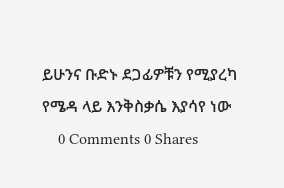ይሁንና ቡድኑ ደጋፊዎቹን የሚያረካ የሜዳ ላይ እንቅስቃሴ እያሳየ ነው
    0 Comments 0 Shares